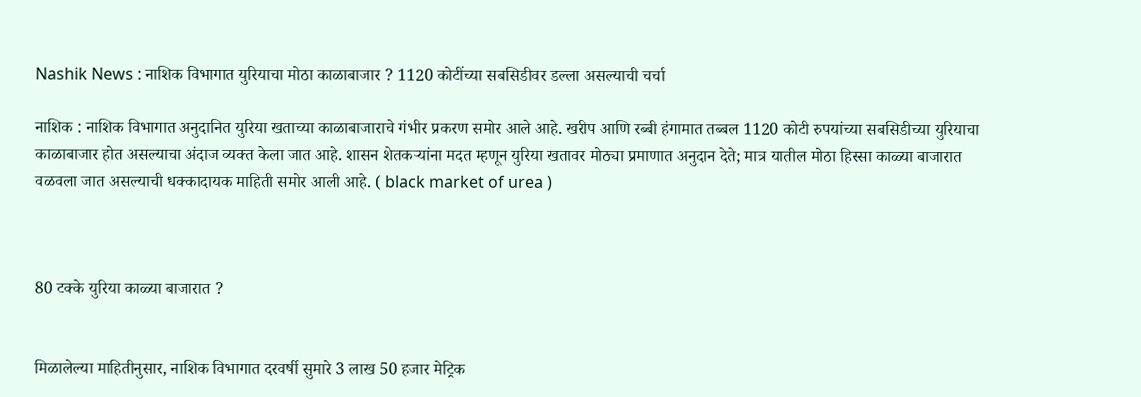Nashik News : नाशिक विभागात युरियाचा मोठा काळाबाजार ? 1120 कोटींच्या सबसिडीवर डल्ला असल्याची चर्चा

नाशिक : नाशिक विभागात अनुदानित युरिया खताच्या काळाबाजाराचे गंभीर प्रकरण समोर आले आहे. खरीप आणि रब्बी हंगामात तब्बल 1120 कोटी रुपयांच्या सबसिडीच्या युरियाचा काळाबाजार होत असल्याचा अंदाज व्यक्त केला जात आहे. शासन शेतकऱ्यांना मदत म्हणून युरिया खतावर मोठ्या प्रमाणात अनुदान देते; मात्र यातील मोठा हिस्सा काळ्या बाजारात वळवला जात असल्याची धक्कादायक माहिती समोर आली आहे. ( black market of urea )



80 टक्के युरिया काळ्या बाजारात ?


मिळालेल्या माहितीनुसार, नाशिक विभागात दरवर्षी सुमारे 3 लाख 50 हजार मेट्रिक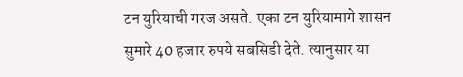टन युरियाची गरज असते. एका टन युरियामागे शासन सुमारे 40 हजार रुपये सबसिडी देते. त्यानुसार या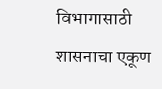विभागासाठी शासनाचा एकूण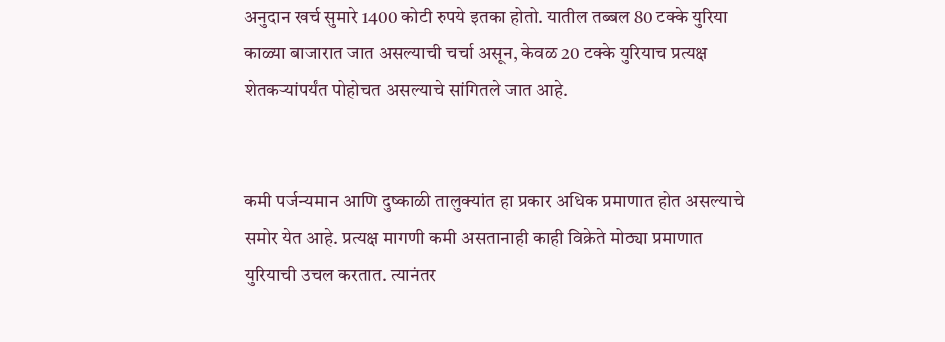अनुदान खर्च सुमारे 1400 कोटी रुपये इतका होतो. यातील तब्बल 80 टक्के युरिया काळ्या बाजारात जात असल्याची चर्चा असून, केवळ 20 टक्के युरियाच प्रत्यक्ष शेतकऱ्यांपर्यंत पोहोचत असल्याचे सांगितले जात आहे.


कमी पर्जन्यमान आणि दुष्काळी तालुक्यांत हा प्रकार अधिक प्रमाणात होत असल्याचे समोर येत आहे. प्रत्यक्ष मागणी कमी असतानाही काही विक्रेते मोठ्या प्रमाणात युरियाची उचल करतात. त्यानंतर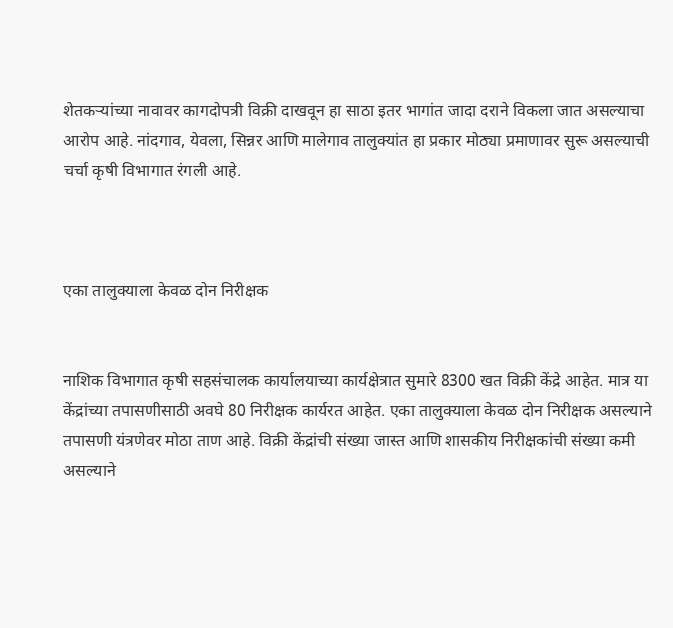शेतकऱ्यांच्या नावावर कागदोपत्री विक्री दाखवून हा साठा इतर भागांत जादा दराने विकला जात असल्याचा आरोप आहे. नांदगाव, येवला, सिन्नर आणि मालेगाव तालुक्यांत हा प्रकार मोठ्या प्रमाणावर सुरू असल्याची चर्चा कृषी विभागात रंगली आहे.



एका तालुक्याला केवळ दोन निरीक्षक


नाशिक विभागात कृषी सहसंचालक कार्यालयाच्या कार्यक्षेत्रात सुमारे 8300 खत विक्री केंद्रे आहेत. मात्र या केंद्रांच्या तपासणीसाठी अवघे 80 निरीक्षक कार्यरत आहेत. एका तालुक्याला केवळ दोन निरीक्षक असल्याने तपासणी यंत्रणेवर मोठा ताण आहे. विक्री केंद्रांची संख्या जास्त आणि शासकीय निरीक्षकांची संख्या कमी असल्याने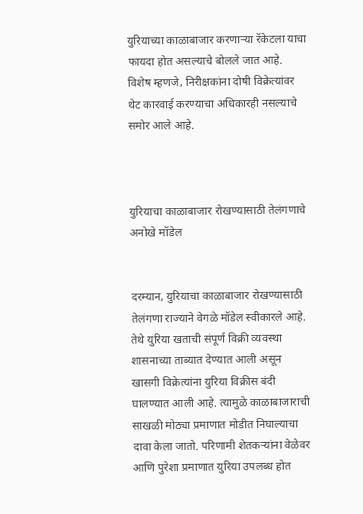युरियाच्या काळाबाजार करणाऱ्या रॅकेटला याचा फायदा होत असल्याचे बोलले जात आहे. विशेष म्हणजे, निरीक्षकांना दोषी विक्रेत्यांवर थेट कारवाई करण्याचा अधिकारही नसल्याचे समोर आले आहे.



युरियाचा काळाबाजार रोखण्यासाठी तेलंगणाचे अनोखे मॉडेल


दरम्यान, युरियाचा काळाबाजार रोखण्यासाठी तेलंगणा राज्याने वेगळे मॉडेल स्वीकारले आहे. तेथे युरिया खताची संपूर्ण विक्री व्यवस्था शासनाच्या ताब्यात देण्यात आली असून खासगी विक्रेत्यांना युरिया विक्रीस बंदी घालण्यात आली आहे. त्यामुळे काळाबाजाराची साखळी मोठ्या प्रमाणात मोडीत निघाल्याचा दावा केला जातो. परिणामी शेतकऱ्यांना वेळेवर आणि पुरेशा प्रमाणात युरिया उपलब्ध होत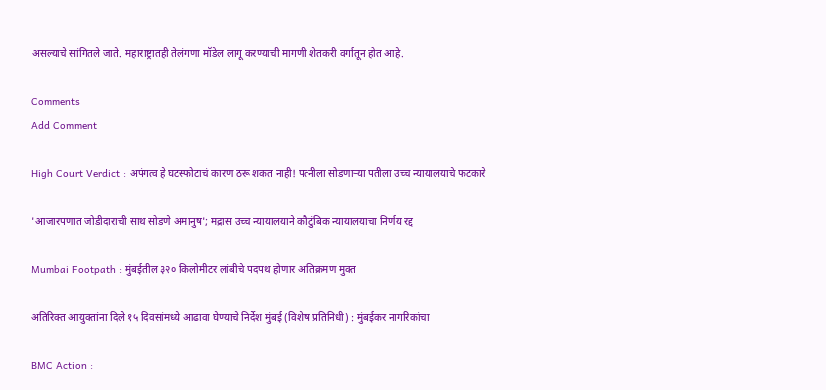असल्याचे सांगितले जाते. महाराष्ट्रातही तेलंगणा मॉडेल लागू करण्याची मागणी शेतकरी वर्गातून होत आहे.

Comments
Add Comment

High Court Verdict : अपंगत्व हे घटस्फोटाचं कारण ठरू शकत नाही! पत्नीला सोडणाऱ्या पतीला उच्च न्यायालयाचे फटकारे

'आजारपणात जोडीदाराची साथ सोडणे अमानुष'; मद्रास उच्च न्यायालयाने कौटुंबिक न्यायालयाचा निर्णय रद्द

Mumbai Footpath : मुंबईतील ३२० किलोमीटर लांबीचे पदपथ होणार अतिक्रमण मुक्त

अतिरिक्त आयुक्तांना दिले १५ दिवसांमध्ये आढावा घेण्याचे निर्देश मुंबई (विशेष प्रतिनिधी) : मुंबईकर नागरिकांचा

BMC Action :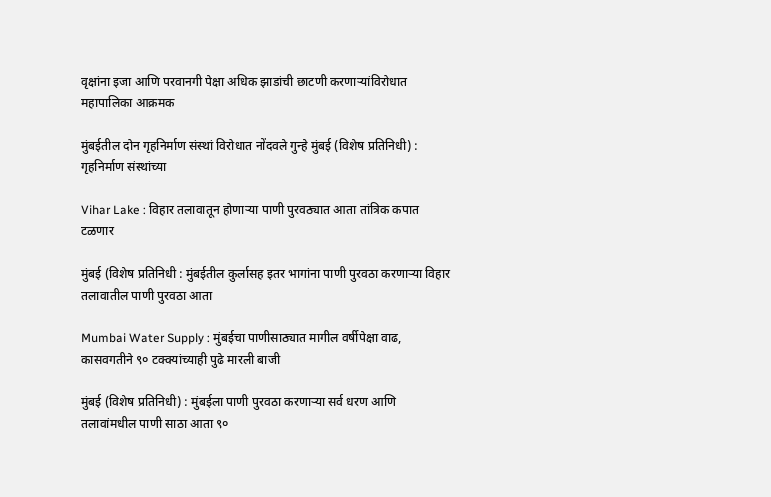वृक्षांना इजा आणि परवानगी पेक्षा अधिक झाडांची छाटणी करणाऱ्यांविरोधात महापालिका आक्रमक

मुंबईतील दोन गृहनिर्माण संस्थां विरोधात नोंदवले गुन्हे मुंबई (विशेष प्रतिनिधी) : गृहनिर्माण संस्थांच्या

Vihar Lake : विहार तलावातून होणाऱ्या पाणी पुरवठ्यात आता तांत्रिक कपात टळणार

मुंबई (विशेष प्रतिनिधी : मुंबईतील कुर्लासह इतर भागांना पाणी पुरवठा करणाऱ्या विहार तलावातील पाणी पुरवठा आता

Mumbai Water Supply : मुंबईचा पाणीसाठ्यात मागील वर्षीपेक्षा वाढ, कासवगतीने ९० टक्क्यांच्याही पुढे मारली बाजी

मुंबई (विशेष प्रतिनिधी) : मुंबईला पाणी पुरवठा करणाऱ्या सर्व धरण आणि तलावांमधील पाणी साठा आता ९०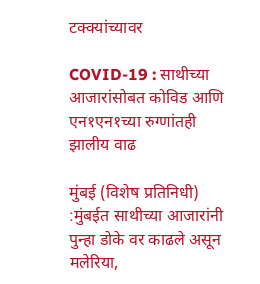टक्क्यांच्यावर

COVID-19 : साथीच्या आजारांसोबत कोविड आणि एन१एन१च्या रुग्णांतही झालीय वाढ

मुंबई (विशेष प्रतिनिधी) :मुंबईत साथीच्या आजारांनी पुन्हा डोके वर काढले असून मलेरिया,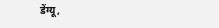डेंग्यू,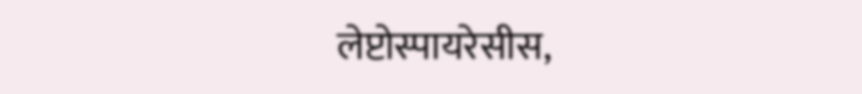लेप्टोस्पायरेसीस,